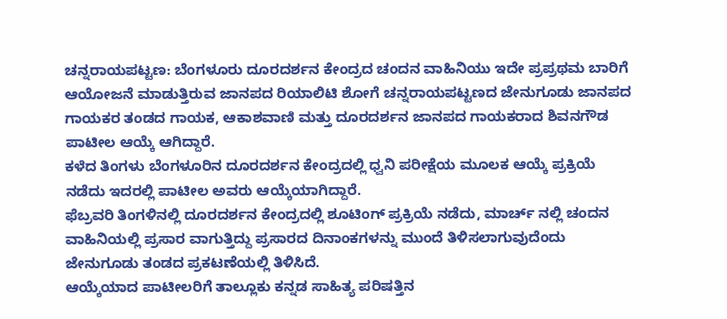ಚನ್ನರಾಯಪಟ್ಟಣ: ಬೆಂಗಳೂರು ದೂರದರ್ಶನ ಕೇಂದ್ರದ ಚಂದನ ವಾಹಿನಿಯು ಇದೇ ಪ್ರಪ್ರಥಮ ಬಾರಿಗೆ ಆಯೋಜನೆ ಮಾಡುತ್ತಿರುವ ಜಾನಪದ ರಿಯಾಲಿಟಿ ಶೋಗೆ ಚನ್ನರಾಯಪಟ್ಟಣದ ಜೇನುಗೂಡು ಜಾನಪದ ಗಾಯಕರ ತಂಡದ ಗಾಯಕ, ಆಕಾಶವಾಣಿ ಮತ್ತು ದೂರದರ್ಶನ ಜಾನಪದ ಗಾಯಕರಾದ ಶಿವನಗೌಡ ಪಾಟೀಲ ಆಯ್ಕೆ ಆಗಿದ್ದಾರೆ.
ಕಳೆದ ತಿಂಗಳು ಬೆಂಗಳೂರಿನ ದೂರದರ್ಶನ ಕೇಂದ್ರದಲ್ಲಿ ಧ್ವನಿ ಪರೀಕ್ಷೆಯ ಮೂಲಕ ಆಯ್ಕೆ ಪ್ರಕ್ರಿಯೆ ನಡೆದು ಇದರಲ್ಲಿ ಪಾಟೀಲ ಅವರು ಆಯ್ಕೆಯಾಗಿದ್ದಾರೆ.
ಫೆಬ್ರವರಿ ತಿಂಗಳಿನಲ್ಲಿ ದೂರದರ್ಶನ ಕೇಂದ್ರದಲ್ಲಿ ಶೂಟಿಂಗ್ ಪ್ರಕ್ರಿಯೆ ನಡೆದು, ಮಾರ್ಚ್ ನಲ್ಲಿ ಚಂದನ ವಾಹಿನಿಯಲ್ಲಿ ಪ್ರಸಾರ ವಾಗುತ್ತಿದ್ದು ಪ್ರಸಾರದ ದಿನಾಂಕಗಳನ್ನು ಮುಂದೆ ತಿಳಿಸಲಾಗುವುದೆಂದು ಜೇನುಗೂಡು ತಂಡದ ಪ್ರಕಟಣೆಯಲ್ಲಿ ತಿಳಿಸಿದೆ.
ಆಯ್ಕೆಯಾದ ಪಾಟೀಲರಿಗೆ ತಾಲ್ಲೂಕು ಕನ್ನಡ ಸಾಹಿತ್ಯ ಪರಿಷತ್ತಿನ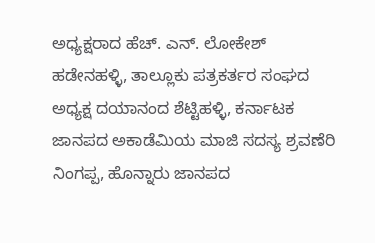ಅಧ್ಯಕ್ಷರಾದ ಹೆಚ್. ಎನ್. ಲೋಕೇಶ್ ಹಡೇನಹಳ್ಳಿ, ತಾಲ್ಲೂಕು ಪತ್ರಕರ್ತರ ಸಂಘದ ಅಧ್ಯಕ್ಷ ದಯಾನಂದ ಶೆಟ್ಟಿಹಳ್ಳಿ, ಕರ್ನಾಟಕ ಜಾನಪದ ಅಕಾಡೆಮಿಯ ಮಾಜಿ ಸದಸ್ಯ ಶ್ರವಣೆರಿ ನಿಂಗಪ್ಪ, ಹೊನ್ನಾರು ಜಾನಪದ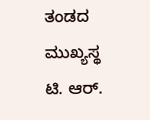ತಂಡದ ಮುಖ್ಯಸ್ಥ ಟಿ. ಆರ್.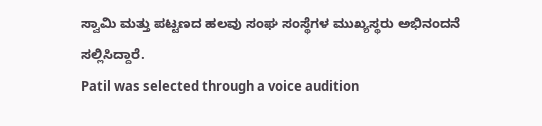ಸ್ವಾಮಿ ಮತ್ತು ಪಟ್ಟಣದ ಹಲವು ಸಂಘ ಸಂಸ್ಥೆಗಳ ಮುಖ್ಯಸ್ಥರು ಅಭಿನಂದನೆ ಸಲ್ಲಿಸಿದ್ದಾರೆ.
Patil was selected through a voice audition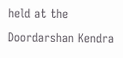held at the Doordarshan Kendra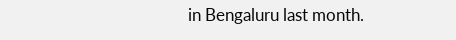in Bengaluru last month.